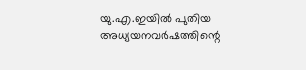യു.എ.ഇയിൽ പുതിയ അധ്യയനവർഷത്തിന്റെ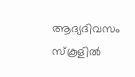ആദ്യദിവസം സ്കൂളിൽ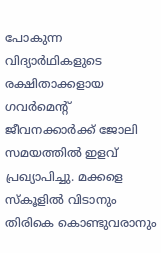പോകുന്ന വിദ്യാർഥികളുടെ രക്ഷിതാക്കളായ ഗവർമെന്റ് ജീവനക്കാർക്ക് ജോലി സമയത്തിൽ ഇളവ് പ്രഖ്യാപിച്ചു. മക്കളെ സ്കൂളിൽ വിടാനും തിരികെ കൊണ്ടുവരാനും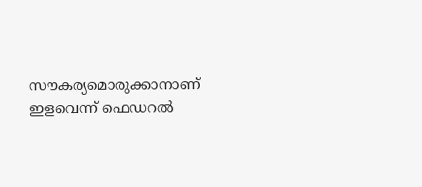സൗകര്യമൊരുക്കാനാണ് ഇളവെന്ന് ഫെഡറൽ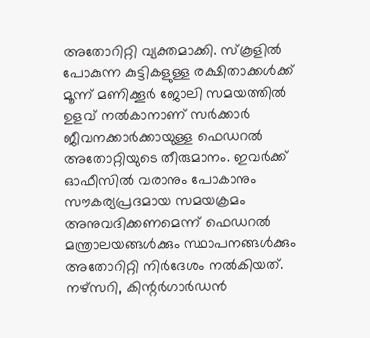അതോറിറ്റി വ്യക്തമാക്കി. സ്കൂളിൽ പോകുന്ന കുട്ടികളുള്ള രക്ഷിതാക്കൾക്ക് മൂന്ന് മണിക്കൂർ ജോലി സമയത്തിൽ ഉളവ് നൽകാനാണ് സർക്കാർ ജീവനക്കാർക്കായുള്ള ഫെഡറൽ അതോറ്റിയുടെ തീരുമാനം. ഇവർക്ക് ഓഫീസിൽ വരാനും പോകാനും സൗകര്യപ്രദമായ സമയക്രമം അനുവദിക്കണമെന്ന് ഫെഡറൽ മന്ത്രാലയങ്ങൾക്കും സ്ഥാപനങ്ങൾക്കും അതോറിറ്റി നിർദേശം നൽകിയത്. നഴ്സറി, കിന്റർഗാർഡൻ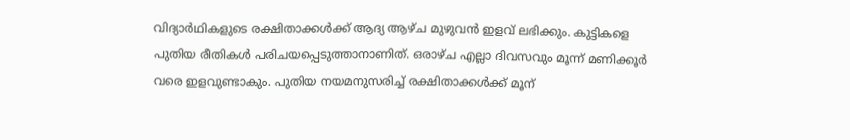വിദ്യാർഥികളുടെ രക്ഷിതാക്കൾക്ക് ആദ്യ ആഴ്ച മുഴുവൻ ഇളവ് ലഭിക്കും. കുട്ടികളെ പുതിയ രീതികൾ പരിചയപ്പെടുത്താനാണിത്. ഒരാഴ്ച എല്ലാ ദിവസവും മൂന്ന് മണിക്കൂർ വരെ ഇളവുണ്ടാകും. പുതിയ നയമനുസരിച്ച് രക്ഷിതാക്കൾക്ക് മൂന്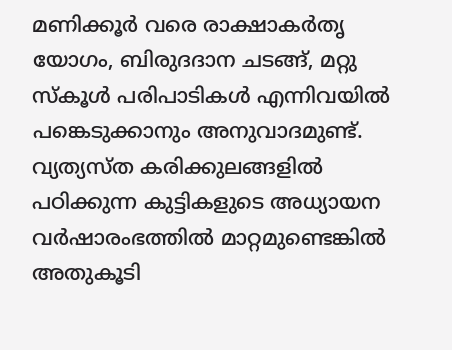മണിക്കൂർ വരെ രാക്ഷാകർതൃ യോഗം, ബിരുദദാന ചടങ്ങ്, മറ്റു സ്കൂൾ പരിപാടികൾ എന്നിവയിൽ പങ്കെടുക്കാനും അനുവാദമുണ്ട്. വ്യത്യസ്ത കരിക്കുലങ്ങളിൽ പഠിക്കുന്ന കുട്ടികളുടെ അധ്യായന വർഷാരംഭത്തിൽ മാറ്റമുണ്ടെങ്കിൽ അതുകൂടി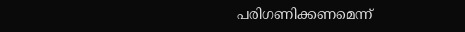പരിഗണിക്കണമെന്ന്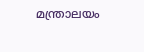മന്ത്രാലയം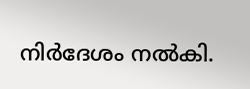നിർദേശം നൽകി.